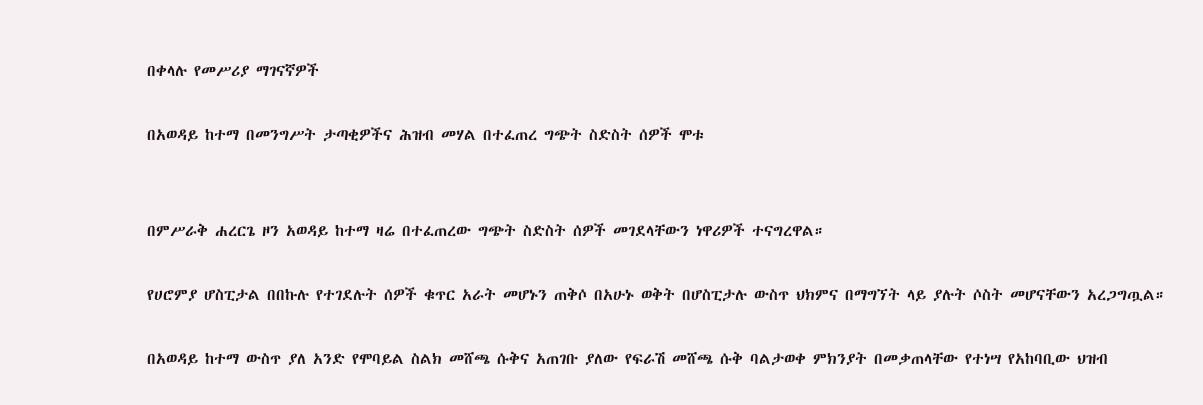በቀላሉ የመሥሪያ ማገናኛዎች

በአወዳይ ከተማ በመንግሥት ታጣቂዎችና ሕዝብ መሃል በተፈጠረ ግጭት ስድስት ሰዎች ሞቱ


በምሥራቅ ሐረርጌ ዞን አወዳይ ከተማ ዛሬ በተፈጠረው ግጭት ስድስት ሰዎች መገደላቸውን ነዋሪዎች ተናግረዋል።

የሀሮምያ ሆስፒታል በበኩሉ የተገደሉት ሰዎች ቁጥር አራት መሆኑን ጠቅሶ በአሁኑ ወቅት በሆስፒታሉ ውስጥ ህክምና በማግኘት ላይ ያሉት ሶስት መሆናቸውን አረጋግጧል።

በአወዳይ ከተማ ውስጥ ያለ አንድ የሞባይል ስልክ መሸጫ ሱቅና አጠገቡ ያለው የፍራሽ መሸጫ ሱቅ ባልታወቀ ምክንያት በመቃጠላቸው የተነሣ የአከባቢው ህዝብ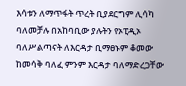እሳቱን ለማጥፋት ጥረት ቢያደርግም ሊሳካ ባለመቻሉ በአከባቢው ያሉትን የኦፒዲኦ ባለሥልጣናት ለእርዳታ ቢማፀኑም ቆመው ከመሳቅ ባለፈ ምንም እርዳታ ባለማድረጋቸው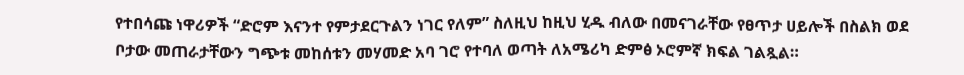የተበሳጩ ነዋሪዎች “ድሮም እናንተ የምታደርጉልን ነገር የለም” ስለዚህ ከዚህ ሂዱ ብለው በመናገራቸው የፀጥታ ሀይሎች በስልክ ወደ ቦታው መጠራታቸውን ግጭቱ መከሰቱን መሃመድ አባ ገሮ የተባለ ወጣት ለአሜሪካ ድምፅ ኦሮምኛ ክፍል ገልጿል።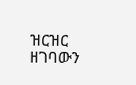ዝርዝር ዘገባውን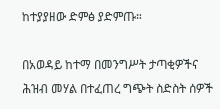ከተያያዘው ድምፅ ያድምጡ።

በአወዳይ ከተማ በመንግሥት ታጣቂዎችና ሕዝብ መሃል በተፈጠረ ግጭት ስድስት ሰዎች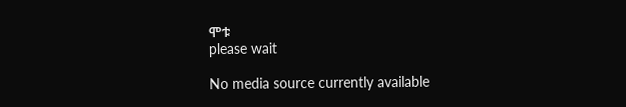ሞቱ
please wait

No media source currently available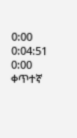0:00 0:04:51 0:00
ቀጥተኛ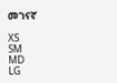መገናኛ

XS
SM
MD
LG